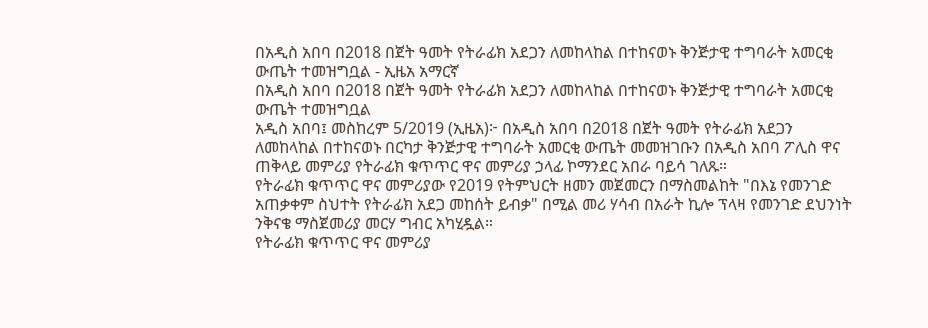በአዲስ አበባ በ2018 በጀት ዓመት የትራፊክ አደጋን ለመከላከል በተከናወኑ ቅንጅታዊ ተግባራት አመርቂ ውጤት ተመዝግቧል - ኢዜአ አማርኛ
በአዲስ አበባ በ2018 በጀት ዓመት የትራፊክ አደጋን ለመከላከል በተከናወኑ ቅንጅታዊ ተግባራት አመርቂ ውጤት ተመዝግቧል
አዲስ አበባ፤ መስከረም 5/2019 (ኢዜአ)፦ በአዲስ አበባ በ2018 በጀት ዓመት የትራፊክ አደጋን ለመከላከል በተከናወኑ በርካታ ቅንጅታዊ ተግባራት አመርቂ ውጤት መመዝገቡን በአዲስ አበባ ፖሊስ ዋና ጠቅላይ መምሪያ የትራፊክ ቁጥጥር ዋና መምሪያ ኃላፊ ኮማንደር አበራ ባይሳ ገለጹ።
የትራፊክ ቁጥጥር ዋና መምሪያው የ2019 የትምህርት ዘመን መጀመርን በማስመልከት "በእኔ የመንገድ አጠቃቀም ስህተት የትራፊክ አደጋ መከሰት ይብቃ" በሚል መሪ ሃሳብ በአራት ኪሎ ፕላዛ የመንገድ ደህንነት ንቅናቄ ማስጀመሪያ መርሃ ግብር አካሂዷል።
የትራፊክ ቁጥጥር ዋና መምሪያ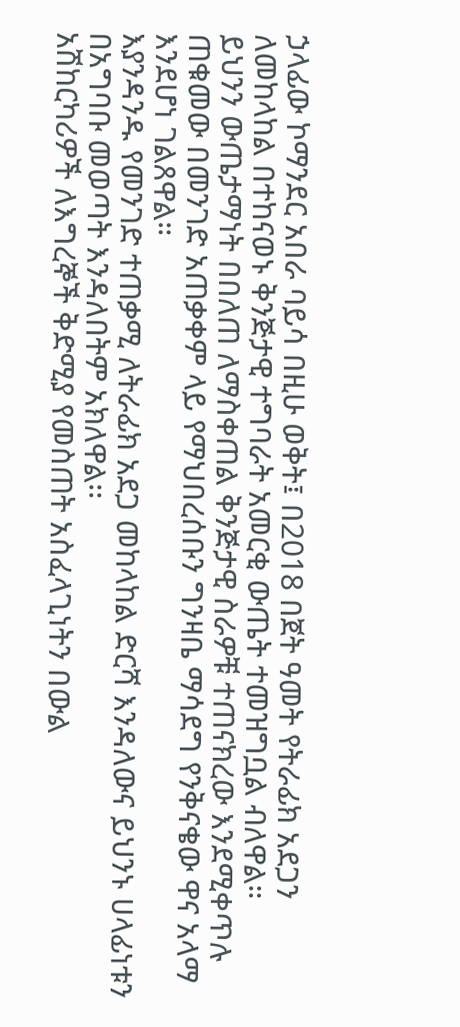ኃላፊው ኮማንደር አበራ ባይሳ በዚሁ ወቅት፤ በ2018 በጀት ዓመት የትራፊክ አደጋን ለመከላከል በተከናወኑ ቅንጅታዊ ተግባራት አመርቂ ውጤት ተመዝግቧል ብለዋል።
ይህንን ውጤታማነት በበለጠ ለማስቀጠል ቅንጅታዊ ስራዎቹ ተጠናክረው እንደሚቀጥሉ ጠቁመው በመንገድ አጠቃቀም ላይ የማህበረሰቡን ግንዛቤ ማሳደግ የንቅናቄው ዋና አላማ እንደሆነ ገልጸዋል።
እያንዳንዱ የመንገድ ተጠቃሚ ለትራፊክ አደጋ መከላከል ድርሻ እንዳለውና ይህንኑ ሀላፊነቱን በአግባቡ መወጣት እንዳለበትም አክለዋል፡፡
አሽከርካሪዎች ለእግረኞች ቅድሚያ የመስጠት አስፈላጊነትን በውል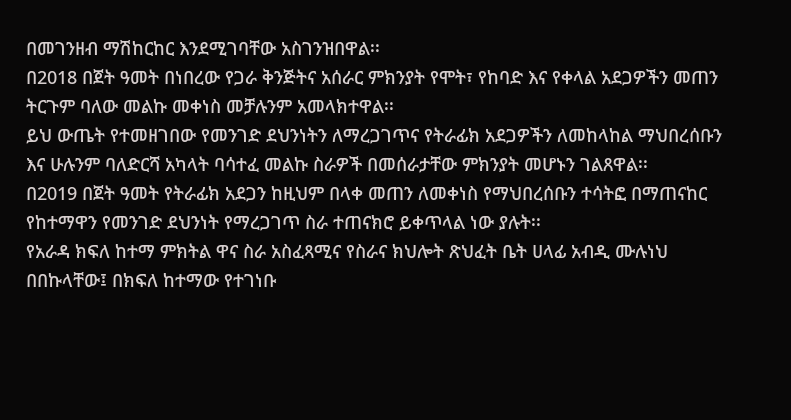በመገንዘብ ማሽከርከር እንደሚገባቸው አስገንዝበዋል፡፡
በ2018 በጀት ዓመት በነበረው የጋራ ቅንጅትና አሰራር ምክንያት የሞት፣ የከባድ እና የቀላል አደጋዎችን መጠን ትርጉም ባለው መልኩ መቀነስ መቻሉንም አመላክተዋል፡፡
ይህ ውጤት የተመዘገበው የመንገድ ደህንነትን ለማረጋገጥና የትራፊክ አደጋዎችን ለመከላከል ማህበረሰቡን እና ሁሉንም ባለድርሻ አካላት ባሳተፈ መልኩ ስራዎች በመሰራታቸው ምክንያት መሆኑን ገልጸዋል፡፡
በ2019 በጀት ዓመት የትራፊክ አደጋን ከዚህም በላቀ መጠን ለመቀነስ የማህበረሰቡን ተሳትፎ በማጠናከር የከተማዋን የመንገድ ደህንነት የማረጋገጥ ስራ ተጠናክሮ ይቀጥላል ነው ያሉት፡፡
የአራዳ ክፍለ ከተማ ምክትል ዋና ስራ አስፈጻሚና የስራና ክህሎት ጽህፈት ቤት ሀላፊ አብዲ ሙሉነህ በበኩላቸው፤ በክፍለ ከተማው የተገነቡ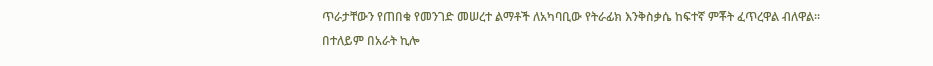ጥራታቸውን የጠበቁ የመንገድ መሠረተ ልማቶች ለአካባቢው የትራፊክ እንቅስቃሴ ከፍተኛ ምቾት ፈጥረዋል ብለዋል።
በተለይም በአራት ኪሎ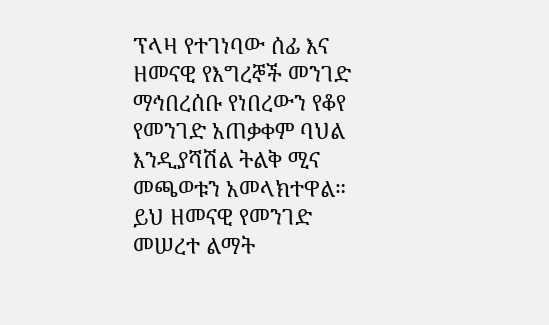ፕላዛ የተገነባው ሰፊ እና ዘመናዊ የእግረኞች መንገድ ማኅበረሰቡ የነበረውን የቆየ የመንገድ አጠቃቀም ባህል እንዲያሻሽል ትልቅ ሚና መጫወቱን አመላክተዋል።
ይህ ዘመናዊ የመንገድ መሠረተ ልማት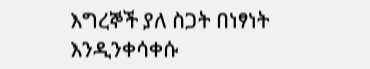እግረኞች ያለ ስጋት በነፃነት እንዲንቀሳቀሱ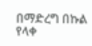በማድረግ በኩል የላቀ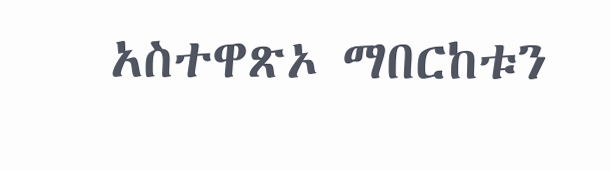አስተዋጽኦ ማበርከቱን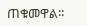ጠቁመዋል፡፡